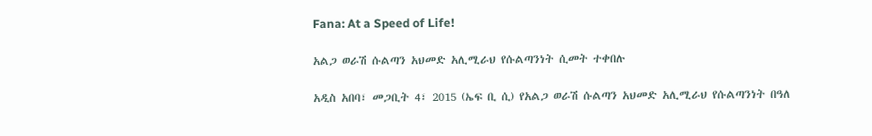Fana: At a Speed of Life!

አልጋ ወራሽ ሱልጣን አህመድ አሊሚራህ የሱልጣንነት ሲመት ተቀበሉ

አዲስ አበባ፣ መጋቢት 4፣ 2015 (ኤፍ ቢ ሲ) የአልጋ ወራሽ ሱልጣን አህመድ አሊሚራህ የሱልጣንነት በዓለ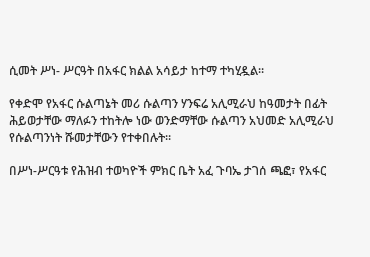ሲመት ሥነ- ሥርዓት በአፋር ክልል አሳይታ ከተማ ተካሂዷል።

የቀድሞ የአፋር ሱልጣኔት መሪ ሱልጣን ሃንፍሬ አሊሚራህ ከዓመታት በፊት ሕይወታቸው ማለፉን ተከትሎ ነው ወንድማቸው ሱልጣን አህመድ አሊሚራህ የሱልጣንነት ሹመታቸውን የተቀበሉት።

በሥነ-ሥርዓቱ የሕዝብ ተወካዮች ምክር ቤት አፈ ጉባኤ ታገሰ ጫፎ፣ የአፋር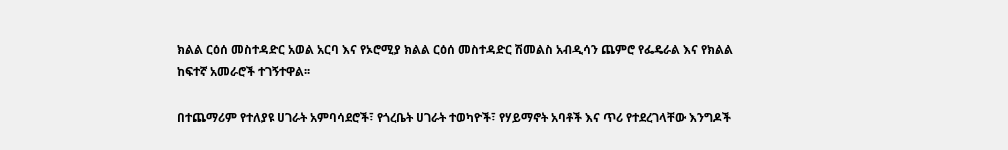ክልል ርዕሰ መስተዳድር አወል አርባ እና የኦሮሚያ ክልል ርዕሰ መስተዳድር ሽመልስ አብዲሳን ጨምሮ የፌዴራል እና የክልል ከፍተኛ አመራሮች ተገኝተዋል፡፡

በተጨማሪም የተለያዩ ሀገራት አምባሳደሮች፣ የጎረቤት ሀገራት ተወካዮች፣ የሃይማኖት አባቶች እና ጥሪ የተደረገላቸው እንግዶች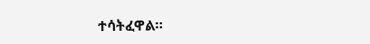ተሳትፈዋል፡፡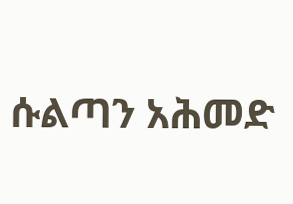ሱልጣን አሕመድ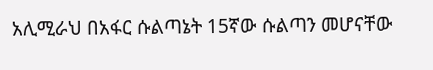አሊሚራህ በአፋር ሱልጣኔት 15ኛው ሱልጣን መሆናቸው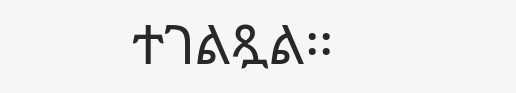ተገልጿል፡፡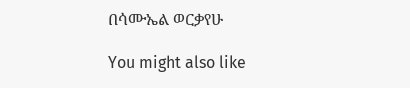በሳሙኤል ወርቃየሁ

You might also like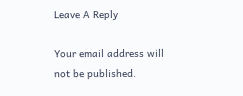Leave A Reply

Your email address will not be published.